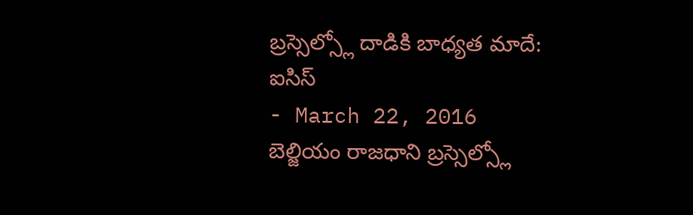బ్రస్సెల్స్లో దాడికి బాధ్యత మాదే: ఐసిస్
- March 22, 2016
బెల్జియం రాజధాని బ్రస్సెల్స్లో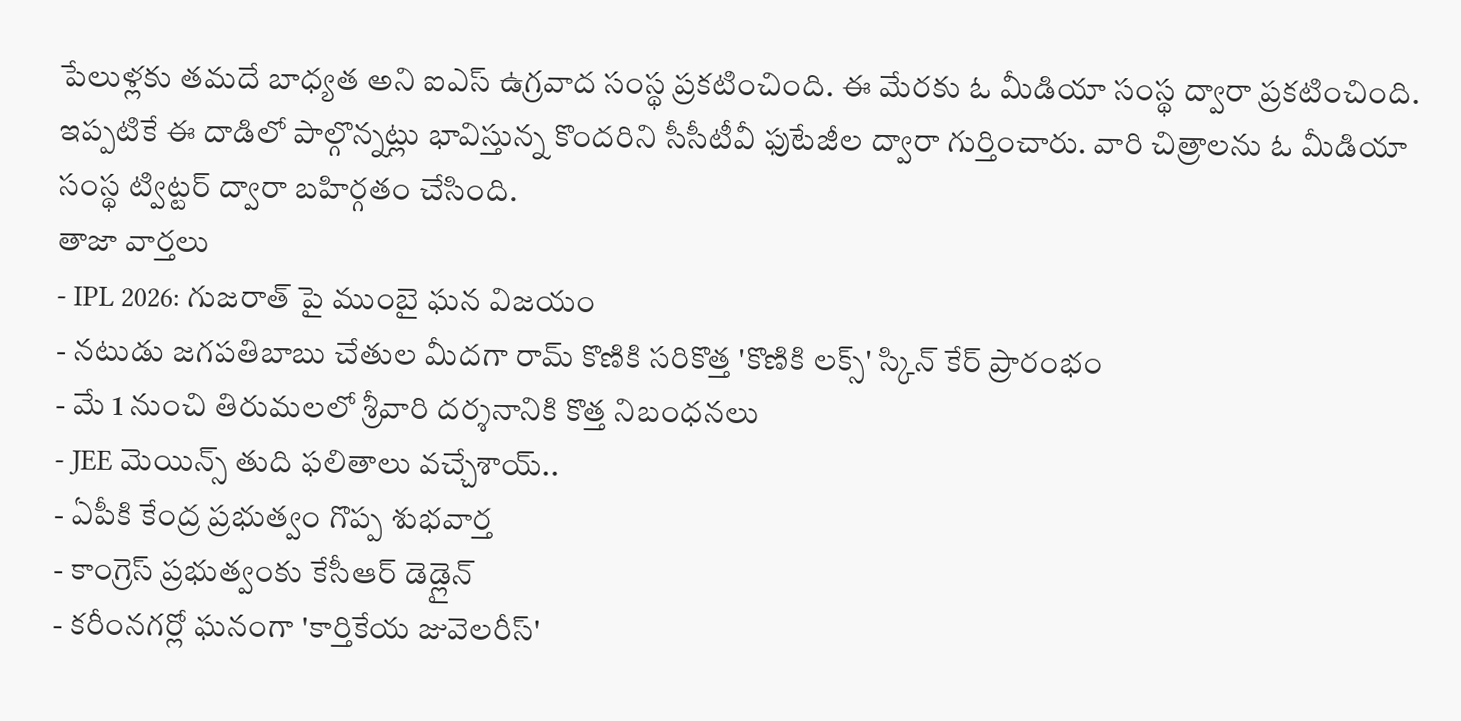పేలుళ్లకు తమదే బాధ్యత అని ఐఎస్ ఉగ్రవాద సంస్థ ప్రకటించింది. ఈ మేరకు ఓ మీడియా సంస్థ ద్వారా ప్రకటించింది. ఇప్పటికే ఈ దాడిలో పాల్గొన్నట్లు భావిస్తున్న కొందరిని సీసీటీవీ ఫుటేజీల ద్వారా గుర్తించారు. వారి చిత్రాలను ఓ మీడియా సంస్థ ట్విట్టర్ ద్వారా బహిర్గతం చేసింది.
తాజా వార్తలు
- IPL 2026: గుజరాత్ పై ముంబై ఘన విజయం
- నటుడు జగపతిబాబు చేతుల మీదగా రామ్ కొణికి సరికొత్త 'కొణికి లక్స్' స్కిన్ కేర్ ప్రారంభం
- మే 1 నుంచి తిరుమలలో శ్రీవారి దర్శనానికి కొత్త నిబంధనలు
- JEE మెయిన్స్ తుది ఫలితాలు వచ్చేశాయ్..
- ఏపీకి కేంద్ర ప్రభుత్వం గొప్ప శుభవార్త
- కాంగ్రెస్ ప్రభుత్వంకు కేసీఆర్ డెడ్లైన్
- కరీంనగర్లో ఘనంగా 'కార్తికేయ జువెలరీస్'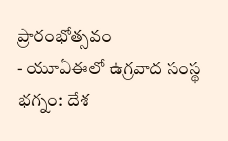ప్రారంభోత్సవం
- యూఏఈలో ఉగ్రవాద సంస్థ భగ్నం: దేశ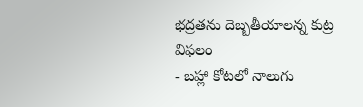భద్రతను దెబ్బతీయాలన్న కుట్ర విఫలం
- బహ్లా కోటలో నాలుగు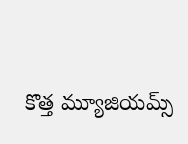కొత్త మ్యూజియమ్స్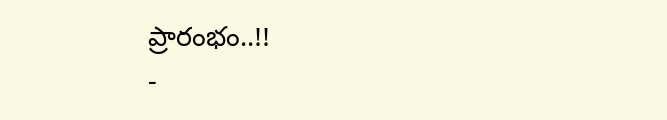ప్రారంభం..!!
-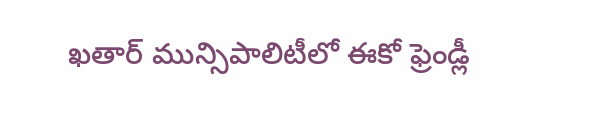ఖతార్ మున్సిపాలిటీలో ఈకో ఫ్రెండ్లీ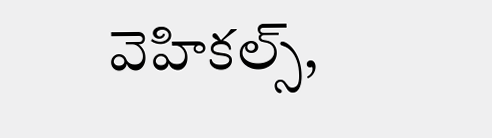వెహికల్స్,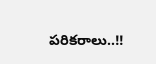పరికరాలు..!!